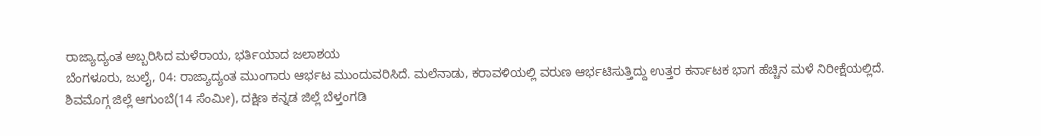ರಾಜ್ಯಾದ್ಯಂತ ಅಬ್ಬರಿಸಿದ ಮಳೆರಾಯ, ಭರ್ತಿಯಾದ ಜಲಾಶಯ
ಬೆಂಗಳೂರು, ಜುಲೈ, 04: ರಾಜ್ಯಾದ್ಯಂತ ಮುಂಗಾರು ಆರ್ಭಟ ಮುಂದುವರಿಸಿದೆ. ಮಲೆನಾಡು, ಕರಾವಳಿಯಲ್ಲಿ ವರುಣ ಆರ್ಭಟಿಸುತ್ತಿದ್ದು ಉತ್ತರ ಕರ್ನಾಟಕ ಭಾಗ ಹೆಚ್ಚಿನ ಮಳೆ ನಿರೀಕ್ಷೆಯಲ್ಲಿದೆ.
ಶಿವಮೊಗ್ಗ ಜಿಲ್ಲೆ ಆಗುಂಬೆ(14 ಸೆಂಮೀ), ದಕ್ಷಿಣ ಕನ್ನಡ ಜಿಲ್ಲೆ ಬೆಳ್ತಂಗಡಿ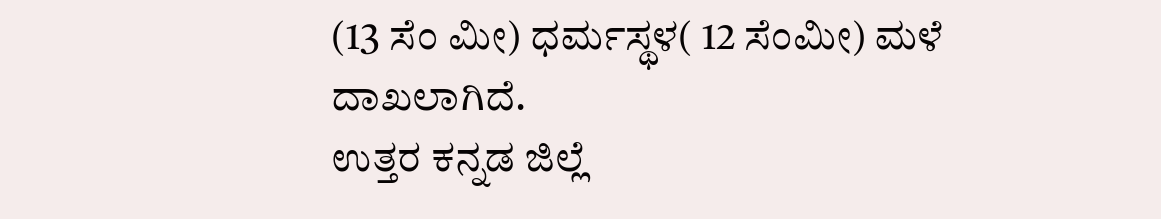(13 ಸೆಂ ಮೀ) ಧರ್ಮಸ್ಥಳ( 12 ಸೆಂಮೀ) ಮಳೆ ದಾಖಲಾಗಿದೆ.
ಉತ್ತರ ಕನ್ನಡ ಜಿಲ್ಲೆ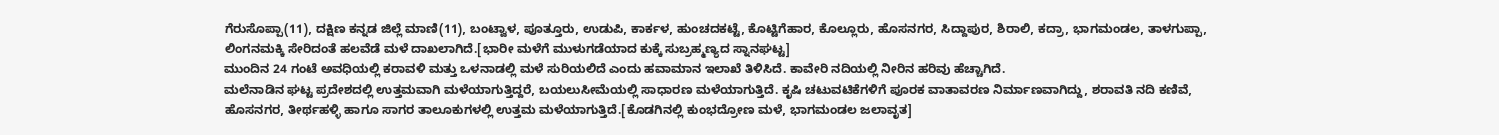ಗೆರುಸೊಪ್ಪಾ(11), ದಕ್ಷಿಣ ಕನ್ನಡ ಜಿಲ್ಲೆ ಮಾಣಿ(11), ಬಂಟ್ವಾಳ, ಪೂತ್ತೂರು, ಉಡುಪಿ, ಕಾರ್ಕಳ, ಹುಂಚದಕಟ್ಟೆ, ಕೊಟ್ಟಿಗೆಹಾರ, ಕೊಲ್ಲೂರು, ಹೊಸನಗರ, ಸಿದ್ದಾಪುರ, ಶಿರಾಲಿ, ಕದ್ರಾ, ಭಾಗಮಂಡಲ, ತಾಳಗುಪ್ಪಾ, ಲಿಂಗನಮಕ್ಕಿ ಸೇರಿದಂತೆ ಹಲವೆಡೆ ಮಳೆ ದಾಖಲಾಗಿದೆ.[ಭಾರೀ ಮಳೆಗೆ ಮುಳುಗಡೆಯಾದ ಕುಕ್ಕೆ ಸುಬ್ರಹ್ಮಣ್ಯದ ಸ್ನಾನಘಟ್ಟ]
ಮುಂದಿನ 24 ಗಂಟೆ ಅವಧಿಯಲ್ಲಿ ಕರಾವಳಿ ಮತ್ತು ಒಳನಾಡಲ್ಲಿ ಮಳೆ ಸುರಿಯಲಿದೆ ಎಂದು ಹವಾಮಾನ ಇಲಾಖೆ ತಿಳಿಸಿದೆ. ಕಾವೇರಿ ನದಿಯಲ್ಲಿ ನೀರಿನ ಹರಿವು ಹೆಚ್ಚಾಗಿದೆ.
ಮಲೆನಾಡಿನ ಘಟ್ಟ ಪ್ರದೇಶದಲ್ಲಿ ಉತ್ತಮವಾಗಿ ಮಳೆಯಾಗುತ್ತಿದ್ದರೆ, ಬಯಲುಸೀಮೆಯಲ್ಲಿ ಸಾಧಾರಣ ಮಳೆಯಾಗುತ್ತಿದೆ. ಕೃಷಿ ಚಟುವಟಿಕೆಗಳಿಗೆ ಪೂರಕ ವಾತಾವರಣ ನಿರ್ಮಾಣವಾಗಿದ್ದು, ಶರಾವತಿ ನದಿ ಕಣಿವೆ, ಹೊಸನಗರ, ತೀರ್ಥಹಳ್ಳಿ ಹಾಗೂ ಸಾಗರ ತಾಲೂಕುಗಳಲ್ಲಿ ಉತ್ತಮ ಮಳೆಯಾಗುತ್ತಿದೆ.[ಕೊಡಗಿನಲ್ಲಿ ಕುಂಭದ್ರೋಣ ಮಳೆ, ಭಾಗಮಂಡಲ ಜಲಾವೃತ]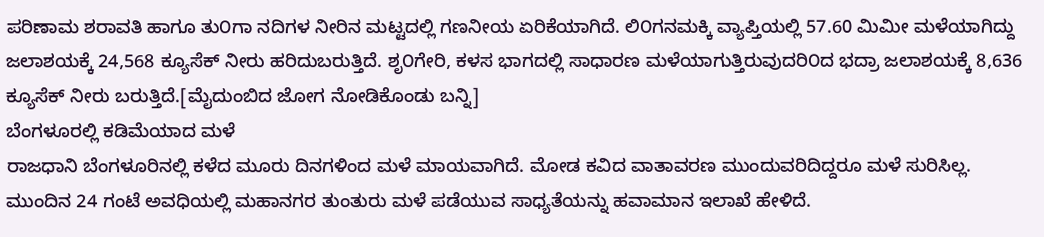ಪರಿಣಾಮ ಶರಾವತಿ ಹಾಗೂ ತು೦ಗಾ ನದಿಗಳ ನೀರಿನ ಮಟ್ಟದಲ್ಲಿ ಗಣನೀಯ ಏರಿಕೆಯಾಗಿದೆ. ಲಿ೦ಗನಮಕ್ಕಿ ವ್ಯಾಪ್ತಿಯಲ್ಲಿ 57.60 ಮಿಮೀ ಮಳೆಯಾಗಿದ್ದು ಜಲಾಶಯಕ್ಕೆ 24,568 ಕ್ಯೂಸೆಕ್ ನೀರು ಹರಿದುಬರುತ್ತಿದೆ. ಶೃ೦ಗೇರಿ, ಕಳಸ ಭಾಗದಲ್ಲಿ ಸಾಧಾರಣ ಮಳೆಯಾಗುತ್ತಿರುವುದರಿ೦ದ ಭದ್ರಾ ಜಲಾಶಯಕ್ಕೆ 8,636 ಕ್ಯೂಸೆಕ್ ನೀರು ಬರುತ್ತಿದೆ.[ಮೈದುಂಬಿದ ಜೋಗ ನೋಡಿಕೊಂಡು ಬನ್ನಿ]
ಬೆಂಗಳೂರಲ್ಲಿ ಕಡಿಮೆಯಾದ ಮಳೆ
ರಾಜಧಾನಿ ಬೆಂಗಳೂರಿನಲ್ಲಿ ಕಳೆದ ಮೂರು ದಿನಗಳಿಂದ ಮಳೆ ಮಾಯವಾಗಿದೆ. ಮೋಡ ಕವಿದ ವಾತಾವರಣ ಮುಂದುವರಿದಿದ್ದರೂ ಮಳೆ ಸುರಿಸಿಲ್ಲ. ಮುಂದಿನ 24 ಗಂಟೆ ಅವಧಿಯಲ್ಲಿ ಮಹಾನಗರ ತುಂತುರು ಮಳೆ ಪಡೆಯುವ ಸಾಧ್ಯತೆಯನ್ನು ಹವಾಮಾನ ಇಲಾಖೆ ಹೇಳಿದೆ.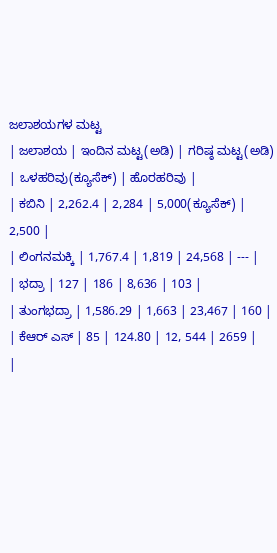ಜಲಾಶಯಗಳ ಮಟ್ಟ
| ಜಲಾಶಯ | ಇಂದಿನ ಮಟ್ಟ(ಅಡಿ) | ಗರಿಷ್ಠ ಮಟ್ಟ(ಅಡಿ) | ಒಳಹರಿವು(ಕ್ಯೂಸೆಕ್) | ಹೊರಹರಿವು |
| ಕಬಿನಿ | 2,262.4 | 2,284 | 5,000(ಕ್ಯೂಸೆಕ್) | 2,500 |
| ಲಿಂಗನಮಕ್ಕಿ | 1,767.4 | 1,819 | 24,568 | --- |
| ಭದ್ರಾ | 127 | 186 | 8,636 | 103 |
| ತುಂಗಭದ್ರಾ | 1,586.29 | 1,663 | 23,467 | 160 |
| ಕೆಆರ್ ಎಸ್ | 85 | 124.80 | 12, 544 | 2659 |
|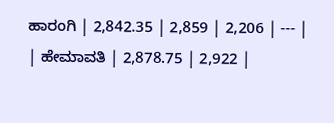ಹಾರಂಗಿ | 2,842.35 | 2,859 | 2,206 | --- |
| ಹೇಮಾವತಿ | 2,878.75 | 2,922 |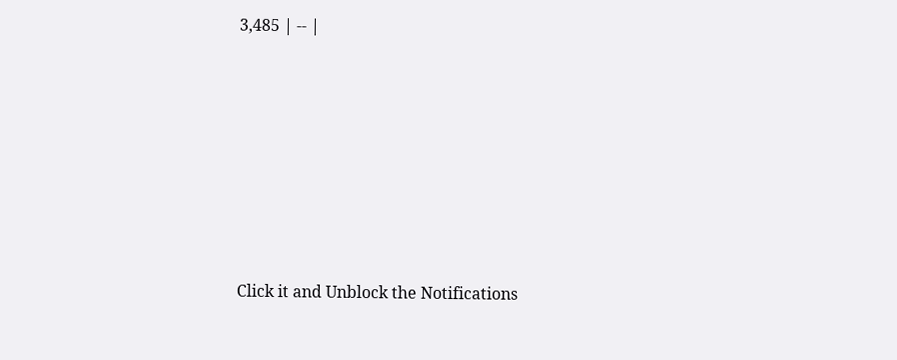3,485 | -- |













Click it and Unblock the Notifications